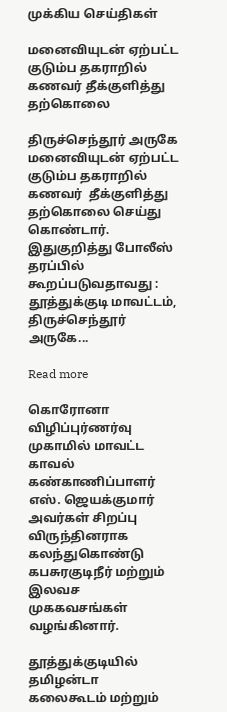முக்கிய செய்திகள்

மனைவியுடன் ஏற்பட்ட குடும்ப தகராறில் கணவர் தீக்குளித்து தற்கொலை

திருச்செந்தூர் அருகே மனைவியுடன் ஏற்பட்ட குடும்ப தகராறில் கணவர்  தீக்குளித்து தற்கொலை செய்து கொண்டார். இதுகுறித்து போலீஸ் தரப்பில் கூறப்படுவதாவது : தூத்துக்குடி மாவட்டம், திருச்செந்தூர் அருகே...

Read more

கொரோனா விழிப்புர்ணர்வு முகாமில் மாவட்ட காவல் கண்காணிப்பாளர் எஸ். ஜெயக்குமார் அவர்கள் சிறப்பு விருந்தினராக கலந்துகொண்டு கபசுரகுடிநீர் மற்றும் இலவச முககவசங்கள் வழங்கினார்.

தூத்துக்குடியில் தமிழன்டா கலைகூடம் மற்றும்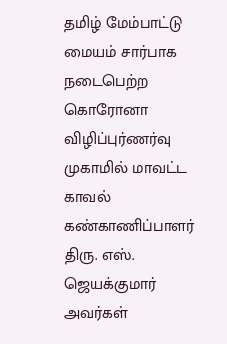தமிழ் மேம்பாட்டு மையம் சார்பாக நடைபெற்ற கொரோனா விழிப்புர்ணர்வு முகாமில் மாவட்ட காவல் கண்காணிப்பாளர் திரு. எஸ். ஜெயக்குமார் அவர்கள்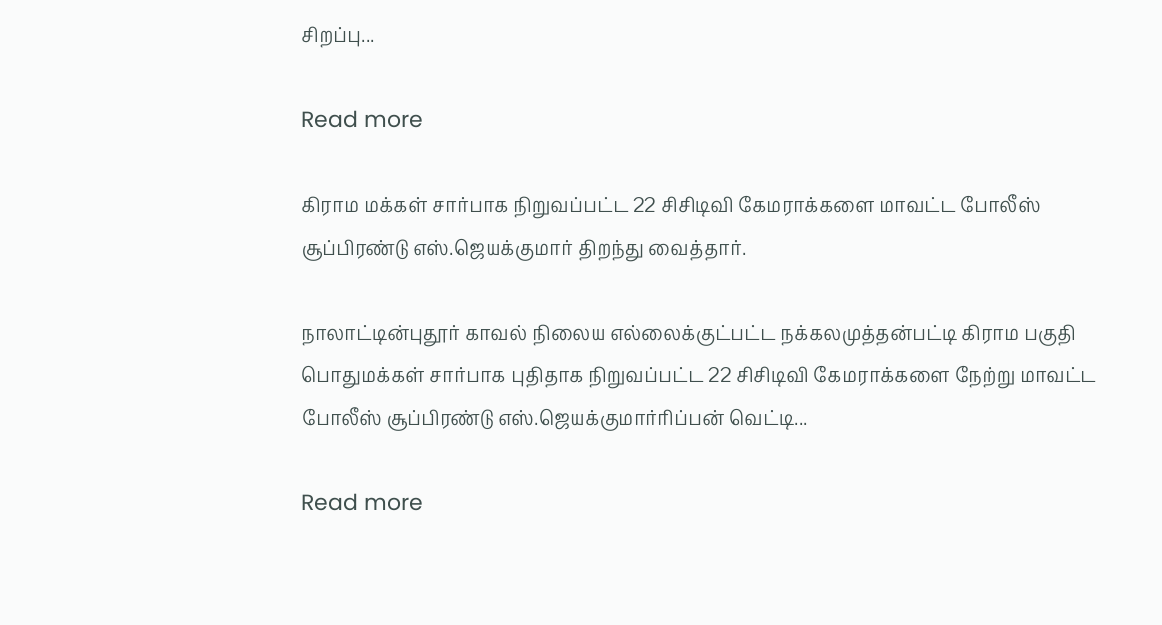சிறப்பு...

Read more

கிராம மக்கள் சார்பாக நிறுவப்பட்ட 22 சிசிடிவி கேமராக்களை மாவட்ட போலீஸ்‌‌‌ சூப்‌‌‌பிரண்‌‌‌டு எஸ்‌‌‌.ஜெயக்‌‌‌குமார்‌‌‌ திறந்து வைத்தார்.

நாலாட்டின்புதூர் காவல் நிலைய எல்லைக்குட்பட்ட நக்கலமுத்தன்பட்டி கிராம பகுதி பொதுமக்கள் சார்பாக புதிதாக நிறுவப்பட்ட 22 சிசிடிவி கேமராக்களை நேற்று மாவட்ட போலீஸ்‌‌‌ சூப்‌‌‌பிரண்‌‌‌டு எஸ்‌‌‌.ஜெயக்‌‌‌குமார்‌‌‌ரிப்பன் வெட்டி...

Read more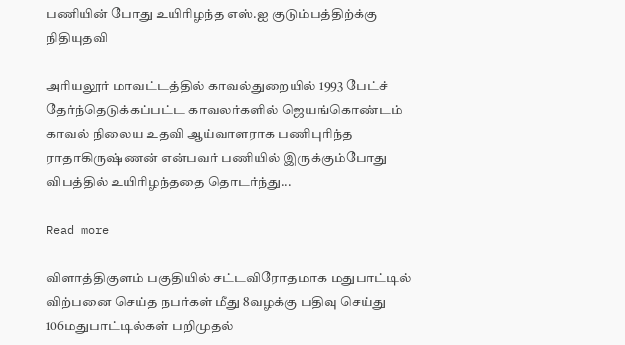பணியின் போது உயிரிழந்த எஸ்.ஐ குடும்பத்திற்க்கு நிதியுதவி

அரியலூர் மாவட்டத்தில் காவல்துறையில் 1993 பேட்ச் தேர்ந்தெடுக்கப்பட்ட காவலர்களில் ஜெயங்கொண்டம் காவல் நிலைய உதவி ஆய்வாளராக பணிபுரிந்த ராதாகிருஷ்ணன் என்பவர் பணியில் இருக்கும்போது விபத்தில் உயிரிழந்ததை தொடர்ந்து...

Read more

விளாத்திகுளம் பகுதியில் சட்டவிரோதமாக மதுபாட்டில் விற்பனை செய்த நபர்கள் மீது 8வழக்கு பதிவு செய்து 106மதுபாட்டில்கள் பறிமுதல்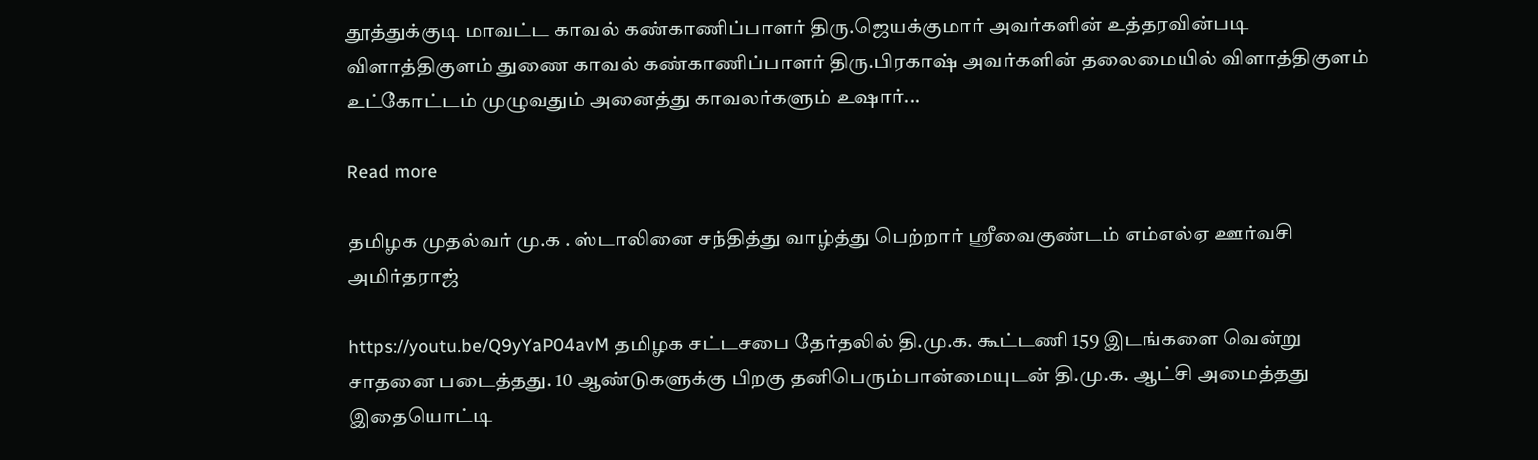தூத்துக்குடி மாவட்ட காவல் கண்காணிப்பாளர் திரு.ஜெயக்குமார் அவர்களின் உத்தரவின்படி விளாத்திகுளம் துணை காவல் கண்காணிப்பாளர் திரு.பிரகாஷ் அவர்களின் தலைமையில் விளாத்திகுளம் உட்கோட்டம் முழுவதும் அனைத்து காவலர்களும் உஷார்...

Read more

தமிழக முதல்வர் மு.க . ஸ்டாலினை சந்தித்து வாழ்த்து பெற்றார் ஸ்ரீவைகுண்டம் எம்எல்ஏ ஊர்வசி அமிர்தராஜ்

https://youtu.be/Q9yYaP04avM தமிழக சட்டசபை தேர்தலில் தி.மு.க. கூட்டணி 159 இடங்களை வென்று சாதனை படைத்தது. 10 ஆண்டுகளுக்கு பிறகு தனிபெரும்பான்மையுடன் தி.மு.க. ஆட்சி அமைத்தது இதையொட்டி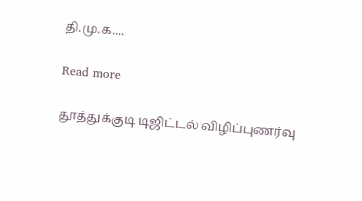தி.மு.க....

Read more

தூத்துக்குடி டிஜிட்டல் விழிப்‌‌‌புணர்‌‌‌வு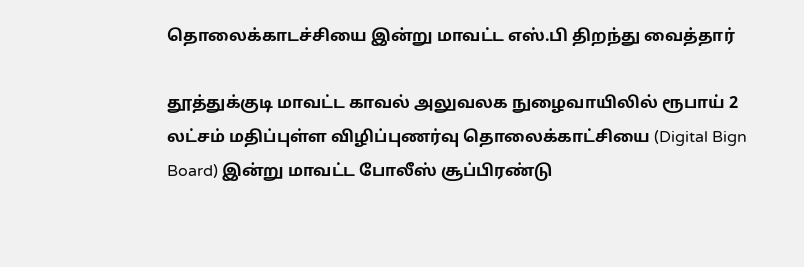தொலைக்காடச்சியை இன்று மாவட்ட எஸ்.பி திறந்து வைத்தார்

தூத்துக்குடி மாவட்ட காவல் அலுவலக நுழைவாயிலில் ரூபாய் 2 லட்சம் மதிப்புள்ள விழிப்புணர்வு தொலைக்காட்சியை (Digital Bign Board) இன்று மாவட்‌‌‌ட போலீஸ்‌‌‌ சூப்‌‌‌பிரண்‌‌‌டு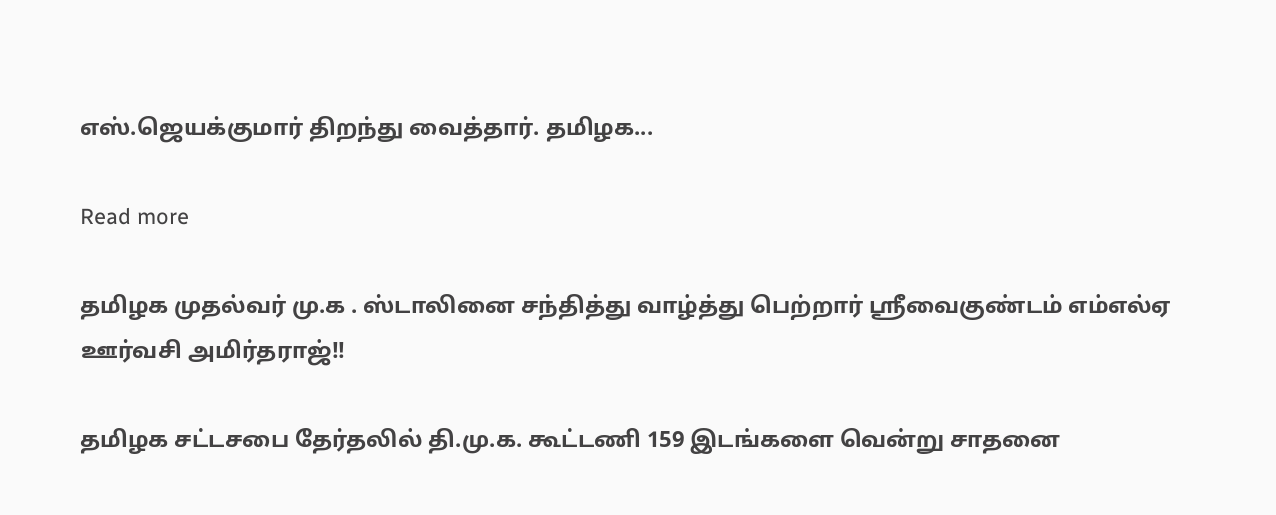எஸ்‌‌‌.ஜெயக்‌‌‌குமார்‌‌‌ திறந்து வைத்தார். தமிழக...

Read more

தமிழக முதல்வர் மு.க . ஸ்டாலினை சந்தித்து வாழ்த்து பெற்றார் ஸ்ரீவைகுண்டம் எம்எல்ஏ ஊர்வசி அமிர்தராஜ்!!

தமிழக சட்டசபை தேர்தலில் தி.மு.க. கூட்டணி 159 இடங்களை வென்று சாதனை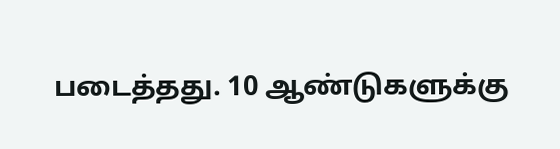படைத்தது. 10 ஆண்டுகளுக்கு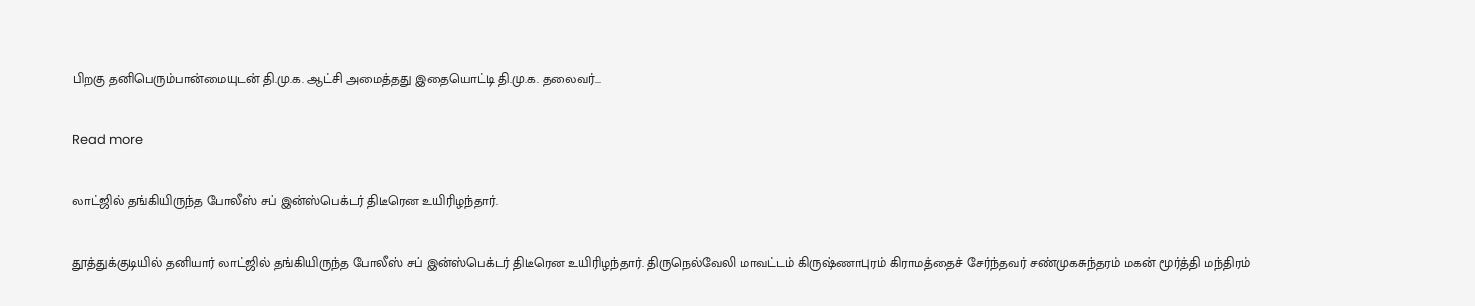பிறகு தனிபெரும்பான்மையுடன் தி.மு.க. ஆட்சி அமைத்தது இதையொட்டி தி.மு.க. தலைவர்...

Read more

லாட்ஜில் தங்கியிருந்த போலீஸ் சப் இன்ஸ்பெக்டர் திடீரென உயிரிழந்தார்.

தூத்துக்குடியில் தனியார் லாட்ஜில் தங்கியிருந்த போலீஸ் சப் இன்ஸ்பெக்டர் திடீரென உயிரிழந்தார். திருநெல்வேலி மாவட்டம் கிருஷ்ணாபுரம் கிராமத்தைச் சேர்ந்தவர் சண்முகசுந்தரம் மகன் மூர்த்தி மந்திரம்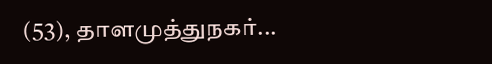(53), தாளமுத்துநகர்...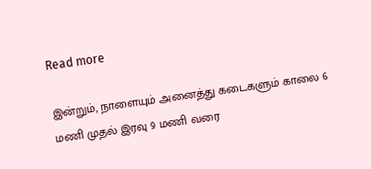Read more

இன்றும், நாளையும் அனைத்து கடைகளும் காலை 6 மணி முதல் இரவு 9 மணி வரை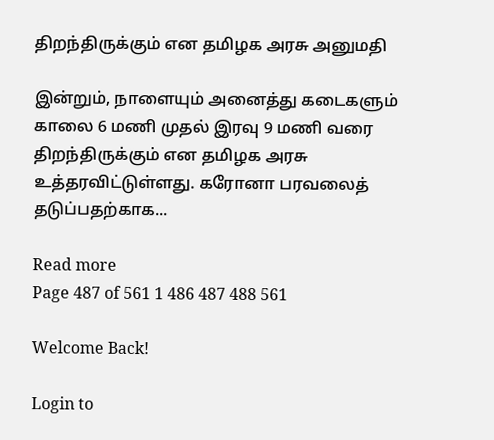திறந்திருக்கும் என தமிழக அரசு அனுமதி

இன்றும், நாளையும் அனைத்து கடைகளும் காலை 6 மணி முதல் இரவு 9 மணி வரை திறந்திருக்கும் என தமிழக அரசு உத்தரவிட்டுள்ளது. கரோனா பரவலைத் தடுப்பதற்காக...

Read more
Page 487 of 561 1 486 487 488 561

Welcome Back!

Login to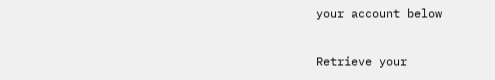your account below

Retrieve your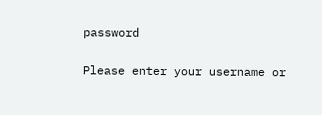password

Please enter your username or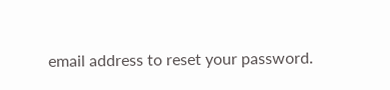email address to reset your password.